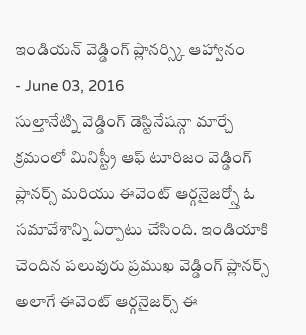ఇండియన్ వెడ్డింగ్ ప్లానర్స్కి ఆహ్వానం
- June 03, 2016
సుల్తానేట్ని వెడ్డింగ్ డెస్టినేషన్గా మార్చే క్రమంలో మినిస్ట్రీ ఆఫ్ టూరిజం వెడ్డింగ్ ప్లానర్స్ మరియు ఈవెంట్ ఆర్గనైజర్స్తో ఓ సమావేశాన్ని ఏర్పాటు చేసింది. ఇండియాకి చెందిన పలువురు ప్రముఖ వెడ్డింగ్ ప్లానర్స్ అలాగే ఈవెంట్ ఆర్గనైజర్స్ ఈ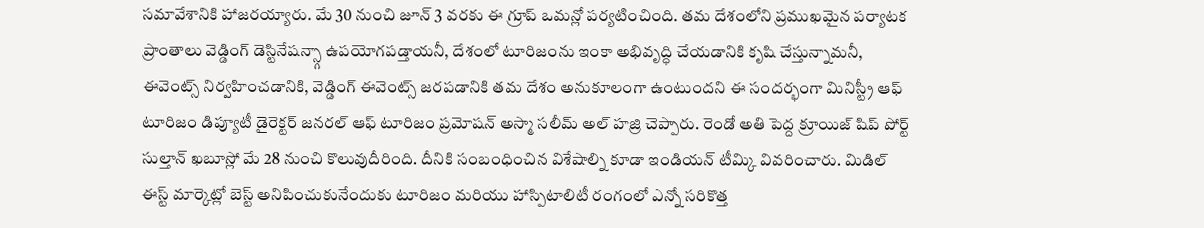సమావేశానికి హాజరయ్యారు. మే 30 నుంచి జూన్ 3 వరకు ఈ గ్రూప్ ఒమన్లో పర్యటించింది. తమ దేశంలోని ప్రముఖమైన పర్యాటక ప్రాంతాలు వెడ్డింగ్ డెస్టినేషన్స్గా ఉపయోగపడ్తాయనీ, దేశంలో టూరిజంను ఇంకా అభివృద్ధి చేయడానికి కృషి చేస్తున్నామనీ, ఈవెంట్స్ నిర్వహించడానికి, వెడ్డింగ్ ఈవెంట్స్ జరపడానికి తమ దేశం అనుకూలంగా ఉంటుందని ఈ సందర్భంగా మినిస్ట్రీ ఆఫ్ టూరిజం డిప్యూటీ డైరెక్టర్ జనరల్ ఆఫ్ టూరిజం ప్రమోషన్ అస్మా సలీమ్ అల్ హజ్రి చెప్పారు. రెండో అతి పెద్ద క్రూయిజ్ షిప్ పోర్ట్ సుల్తాన్ ఖబూస్లో మే 28 నుంచి కొలువుదీరింది. దీనికి సంబంధించిన విశేషాల్ని కూడా ఇండియన్ టీమ్కి వివరించారు. మిడిల్ ఈస్ట్ మార్కెట్లో బెస్ట్ అనిపించుకునేందుకు టూరిజం మరియు హాస్పిటాలిటీ రంగంలో ఎన్నో సరికొత్త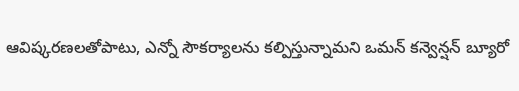ఆవిష్కరణలతోపాటు, ఎన్నో సౌకర్యాలను కల్పిస్తున్నామని ఒమన్ కన్వెన్షన్ బ్యూరో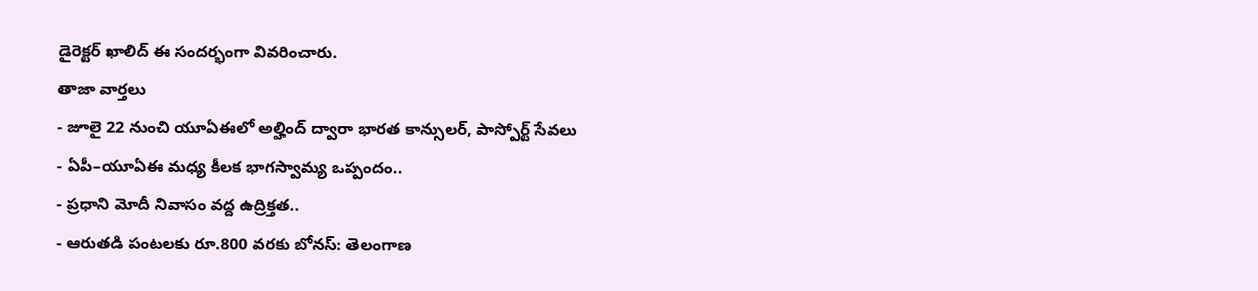డైరెక్టర్ ఖాలిద్ ఈ సందర్భంగా వివరించారు.
తాజా వార్తలు
- జూలై 22 నుంచి యూఏఈలో అల్హింద్ ద్వారా భారత కాన్సులర్, పాస్పోర్ట్ సేవలు
- ఏపీ–యూఏఈ మధ్య కీలక భాగస్వామ్య ఒప్పందం..
- ప్రధాని మోదీ నివాసం వద్ద ఉద్రిక్తత..
- ఆరుతడి పంటలకు రూ.800 వరకు బోనస్: తెలంగాణ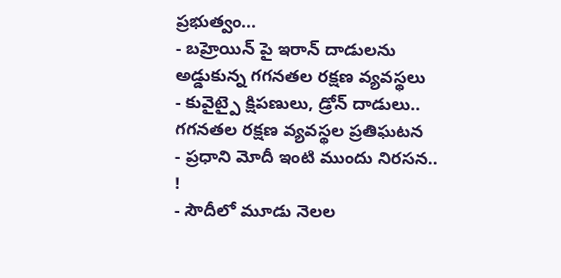ప్రభుత్వం...
- బహ్రెయిన్ పై ఇరాన్ దాడులను అడ్డుకున్న గగనతల రక్షణ వ్యవస్థలు
- కువైట్పై క్షిపణులు, డ్రోన్ దాడులు.. గగనతల రక్షణ వ్యవస్థల ప్రతిఘటన
- ప్రధాని మోదీ ఇంటి ముందు నిరసన.. !
- సౌదీలో మూడు నెలల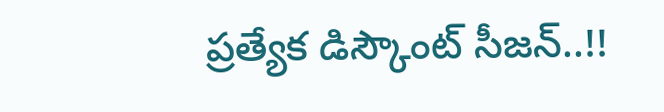ప్రత్యేక డిస్కౌంట్ సీజన్..!!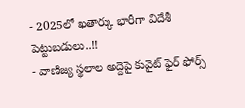- 2025లో ఖతార్కు భారీగా విదేశీ పెట్టుబడులు..!!
- వాణిజ్య స్థలాల అద్దెపై కువైట్ ఫైర్ ఫోర్స్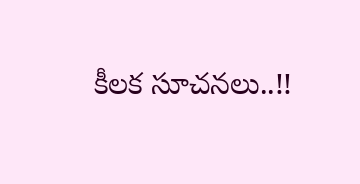కీలక సూచనలు..!!